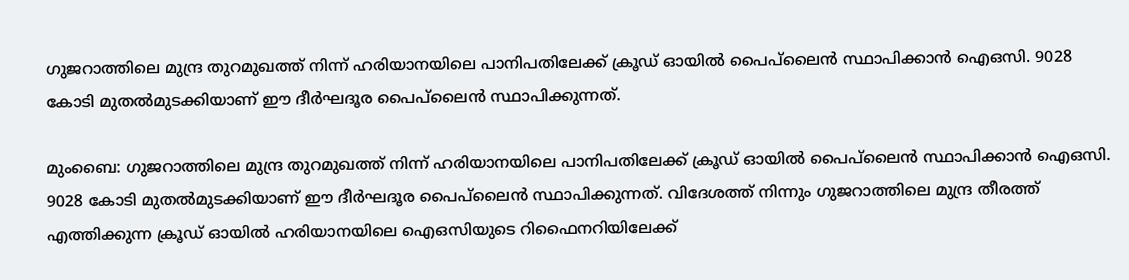ഗുജറാത്തിലെ മുന്ദ്ര തുറമുഖത്ത് നിന്ന് ഹരിയാനയിലെ പാനിപതിലേക്ക് ക്രൂഡ് ഓയിൽ പൈപ്‌ലൈൻ സ്ഥാപിക്കാൻ ഐഒസി. 9028 കോടി മുതൽമുടക്കിയാണ് ഈ ദീർഘദൂര പൈപ്‌ലൈൻ സ്ഥാപിക്കുന്നത്.

മുംബൈ: ഗുജറാത്തിലെ മുന്ദ്ര തുറമുഖത്ത് നിന്ന് ഹരിയാനയിലെ പാനിപതിലേക്ക് ക്രൂഡ് ഓയിൽ പൈപ്‌ലൈൻ സ്ഥാപിക്കാൻ ഐഒസി. 9028 കോടി മുതൽമുടക്കിയാണ് ഈ ദീർഘദൂര പൈപ്‌ലൈൻ സ്ഥാപിക്കുന്നത്. വിദേശത്ത് നിന്നും ഗുജറാത്തിലെ മുന്ദ്ര തീരത്ത് എത്തിക്കുന്ന ക്രൂഡ് ഓയിൽ ഹരിയാനയിലെ ഐഒസിയുടെ റിഫൈനറിയിലേക്ക്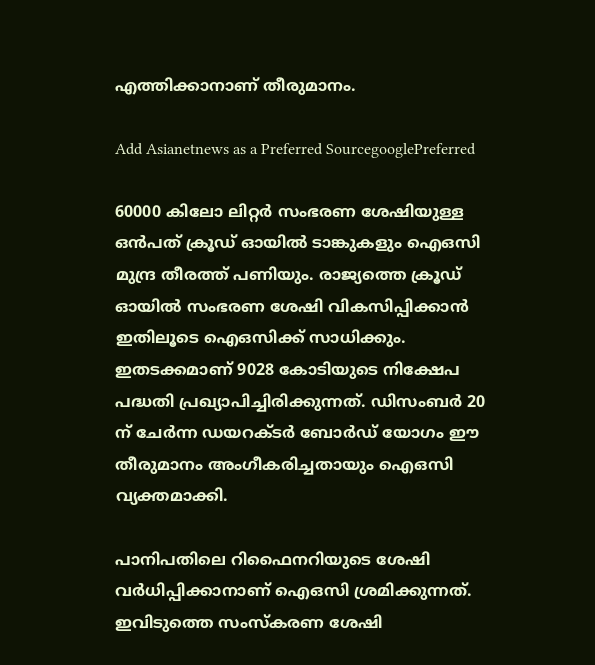എത്തിക്കാനാണ് തീരുമാനം.

Add Asianetnews as a Preferred SourcegooglePreferred

60000 കിലോ ലിറ്റർ സംഭരണ ശേഷിയുള്ള ഒൻപത് ക്രൂഡ് ഓയിൽ ടാങ്കുകളും ഐഒസി മുന്ദ്ര തീരത്ത് പണിയും. രാജ്യത്തെ ക്രൂഡ് ഓയിൽ സംഭരണ ശേഷി വികസിപ്പിക്കാൻ ഇതിലൂടെ ഐഒസിക്ക് സാധിക്കും. ഇതടക്കമാണ് 9028 കോടിയുടെ നിക്ഷേപ പദ്ധതി പ്രഖ്യാപിച്ചിരിക്കുന്നത്. ഡിസംബർ 20 ന് ചേർന്ന ഡയറക്ടർ ബോർഡ് യോഗം ഈ തീരുമാനം അംഗീകരിച്ചതായും ഐഒസി വ്യക്തമാക്കി.

പാനിപതിലെ റിഫൈനറിയുടെ ശേഷി വർധിപ്പിക്കാനാണ് ഐഒസി ശ്രമിക്കുന്നത്. ഇവിടുത്തെ സംസ്കരണ ശേഷി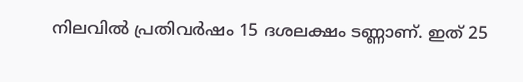നിലവിൽ പ്രതിവർഷം 15 ദശലക്ഷം ടണ്ണാണ്. ഇത് 25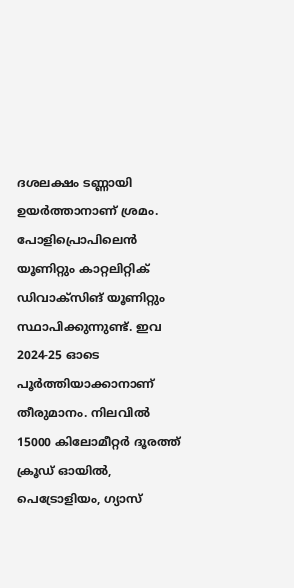ദശലക്ഷം ടണ്ണായി ഉയർത്താനാണ് ശ്രമം. പോളിപ്രൊപിലെൻ യൂണിറ്റും കാറ്റലിറ്റിക് ഡിവാക്സിങ് യൂണിറ്റും സ്ഥാപിക്കുന്നുണ്ട്. ഇവ 2024-25 ഓടെ പൂർത്തിയാക്കാനാണ് തീരുമാനം. നിലവിൽ 15000 കിലോമീറ്റർ ദൂരത്ത് ക്രൂഡ് ഓയിൽ, പെട്രോളിയം, ഗ്യാസ്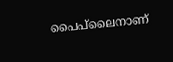പൈപ്‌ലൈനാണ്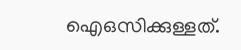ഐഒസിക്കുള്ളത്.